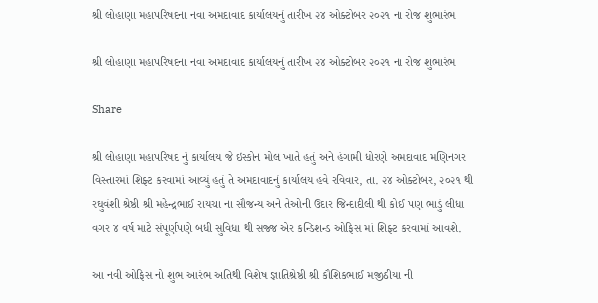શ્રી લોહાણા મહાપરિષદના નવા અમદાવાદ કાર્યાલયનું તારીખ ૨૪ ઓક્ટોબર ૨૦૨૧ ના રોજ શુભારંભ

શ્રી લોહાણા મહાપરિષદના નવા અમદાવાદ કાર્યાલયનું તારીખ ૨૪ ઓક્ટોબર ૨૦૨૧ ના રોજ શુભારંભ

Share

શ્રી લોહાણા મહાપરિષદ નું કાર્યાલય જે ઇસ્કોન મોલ ખાતે હતું અને હંગામી ધોરણે અમદાવાદ મણિનગર વિસ્તારમાં શિફ્ટ કરવામાં આવ્યું હતું તે અમદાવાદનું કાર્યાલય હવે રવિવાર, તા. ૨૪ ઓક્ટોબર, ૨૦૨૧ થી રઘુવંશી શ્રેષ્ઠી શ્રી મહેન્દ્રભાઈ રાયચા ના સૌજન્ય અને તેઓની ઉદાર જિન્દાદીલી થી કોઈ પણ ભાડું લીધા વગર ૪ વર્ષ માટે સંપૂર્ણપણે બધી સુવિધા થી સજ્જ એર કન્ડિશન્ડ ઓફિસ માં શિફ્ટ કરવામાં આવશે.

આ નવી ઓફિસ નો શુભ આરંભ અતિથી વિશેષ જ્ઞાતિશ્રેષ્ઠી શ્રી કૌશિકભાઈ મજીઠીયા ની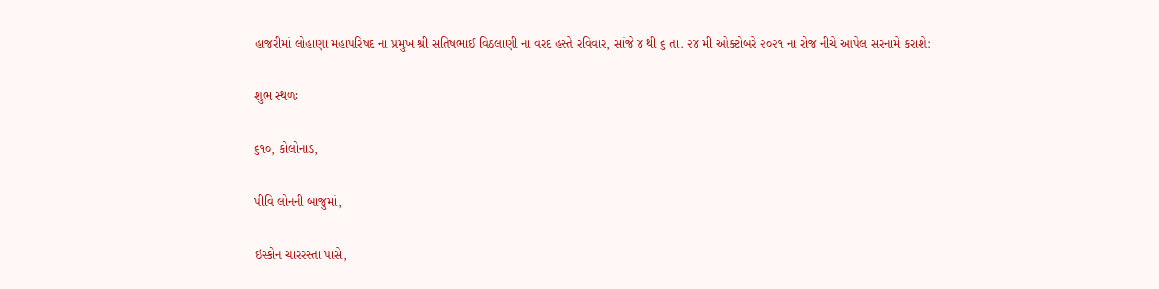હાજરીમાં લોહાણા મહાપરિષદ ના પ્રમુખ શ્રી સતિષભાઈ વિઠલાણી ના વરદ હસ્તે રવિવાર, સાંજે ૪ થી ૬ તા. ૨૪ મી ઓક્ટોબરે ૨૦૨૧ ના રોજ નીચે આપેલ સરનામે કરાશે:

શુભ સ્થળઃ

૬૧૦, કોલોનાડ,

પીવિ લોનની બાજુમાં,

ઇસ્કોન ચારરસ્તા પાસે,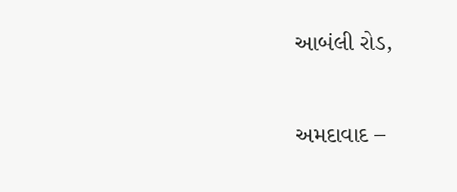આબંલી રોડ,

અમદાવાદ –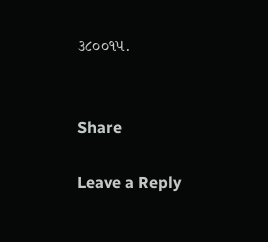૩૮૦૦૧૫.


Share

Leave a Reply